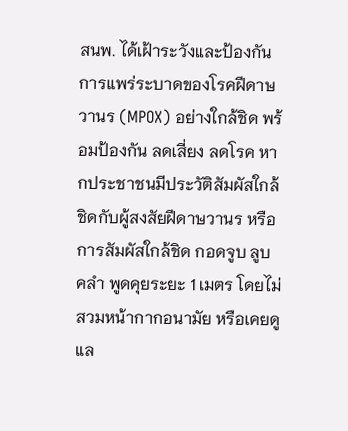สนพ. ได้เฝ้าระวังและป้องกันการแพร่ระบาดของโรคฝีดาษวานร (MPOX) อย่างใกล้ชิด พร้อมป้องกัน ลดเสี่ยง ลดโรค หากประชาชนมีประวัติสัมผัสใกล้ชิดกับผู้สงสัยฝีดาษวานร หรือการสัมผัสใกล้ชิด กอดจูบ ลูบ คลำ พูดคุยระยะ 1 เมตร โดยไม่สวมหน้ากากอนามัย หรือเคยดูแล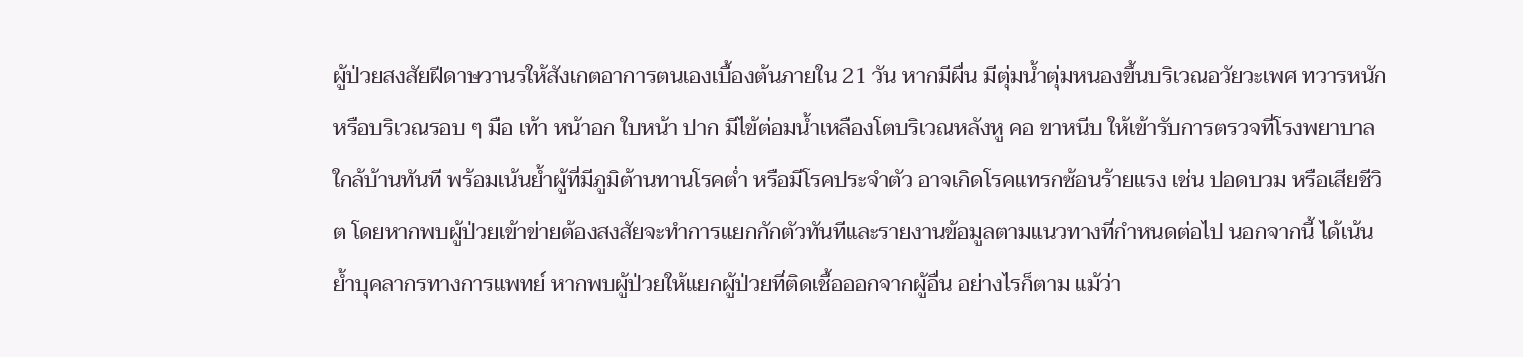ผู้ป่วยสงสัยฝีดาษวานรให้สังเกตอาการตนเองเบื้องต้นภายใน 21 วัน หากมีผื่น มีตุ่มน้ำตุ่มหนองขึ้นบริเวณอวัยวะเพศ ทวารหนัก หรือบริเวณรอบ ๆ มือ เท้า หน้าอก ใบหน้า ปาก มีไข้ต่อมน้ำเหลืองโตบริเวณหลังหู คอ ขาหนีบ ให้เข้ารับการตรวจที่โรงพยาบาลใกล้บ้านทันที พร้อมเน้นย้ำผู้ที่มีภูมิต้านทานโรคต่ำ หรือมีโรคประจำตัว อาจเกิดโรคแทรกซ้อนร้ายแรง เช่น ปอดบวม หรือเสียชีวิต โดยหากพบผู้ป่วยเข้าข่ายต้องสงสัยจะทำการแยกกักตัวทันทีและรายงานข้อมูลตามแนวทางที่กำหนดต่อไป นอกจากนี้ ได้เน้นย้ำบุคลากรทางการแพทย์ หากพบผู้ป่วยให้แยกผู้ป่วยที่ติดเชื้อออกจากผู้อื่น อย่างไรก็ตาม แม้ว่า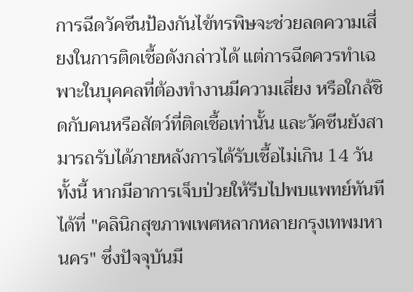การฉีดวัคซีนป้องกันไข้ทรพิษจะช่วยลดความเสี่ยงในการติดเชื้อดังกล่าวได้ แต่การฉีดควรทำเฉพาะในบุคคลที่ต้องทำงานมีความเสี่ยง หรือใกล้ชิดกับคนหรือสัตว์ที่ติดเชื้อเท่านั้น และวัคซีนยังสามารถรับได้ภายหลังการได้รับเชื้อไม่เกิน 14 วัน ทั้งนี้ หากมีอาการเจ็บป่วยให้รีบไปพบแพทย์ทันทีได้ที่ "คลินิกสุขภาพเพศหลากหลายกรุงเทพมหานคร" ซึ่งปัจจุบันมี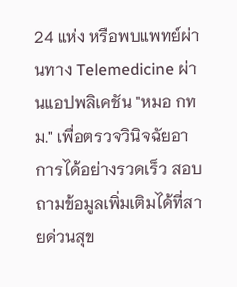24 แห่ง หรือพบแพทย์ผ่านทาง Telemedicine ผ่านแอปพลิเคชัน "หมอ กทม." เพื่อตรวจวินิจฉัยอาการได้อย่างรวดเร็ว สอบถามข้อมูลเพิ่มเติมได้ที่สายด่วนสุข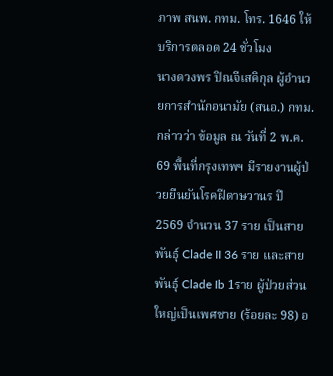ภาพ สนพ. กทม. โทร. 1646 ให้บริการตลอด 24 ชั่วโมง
นางดวงพร ปิณจีเสคิกุล ผู้อำนวยการสำนักอนามัย (สนอ.) กทม. กล่าวว่า ข้อมูล ณ วันที่ 2 พ.ค. 69 พื้นที่กรุงเทพฯ มีรายงานผู้ป่วยยืนยันโรคฝีดาษวานร ปี 2569 จำนวน 37 ราย เป็นสายพันธุ์ Clade II 36 ราย และสายพันธุ์ Clade Ib 1ราย ผู้ป่วยส่วนใหญ่เป็นเพศชาย (ร้อยละ 98) อ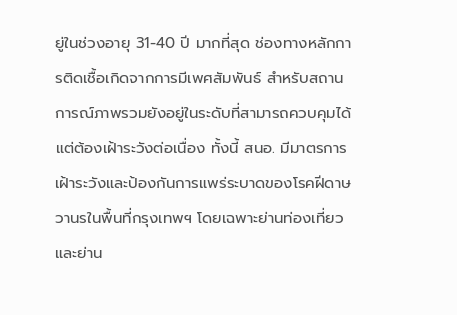ยู่ในช่วงอายุ 31-40 ปี มากที่สุด ช่องทางหลักการติดเชื้อเกิดจากการมีเพศสัมพันธ์ สำหรับสถานการณ์ภาพรวมยังอยู่ในระดับที่สามารถควบคุมได้แต่ต้องเฝ้าระวังต่อเนื่อง ทั้งนี้ สนอ. มีมาตรการเฝ้าระวังและป้องกันการแพร่ระบาดของโรคฝีดาษวานรในพื้นที่กรุงเทพฯ โดยเฉพาะย่านท่องเที่ยวและย่าน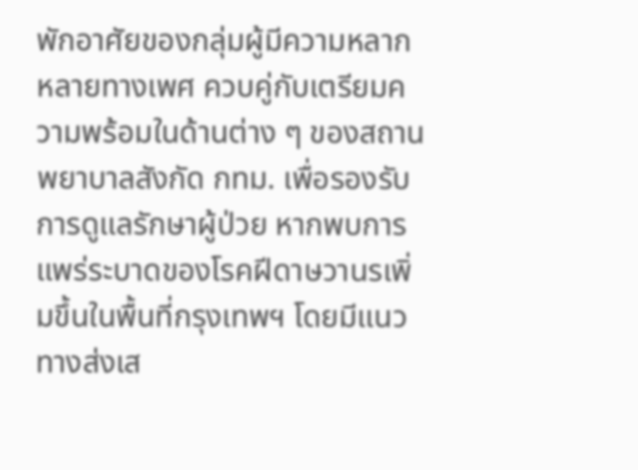พักอาศัยของกลุ่มผู้มีความหลากหลายทางเพศ ควบคู่กับเตรียมความพร้อมในด้านต่าง ๆ ของสถานพยาบาลสังกัด กทม. เพื่อรองรับการดูแลรักษาผู้ป่วย หากพบการแพร่ระบาดของโรคฝีดาษวานรเพิ่มขึ้นในพื้นที่กรุงเทพฯ โดยมีแนวทางส่งเส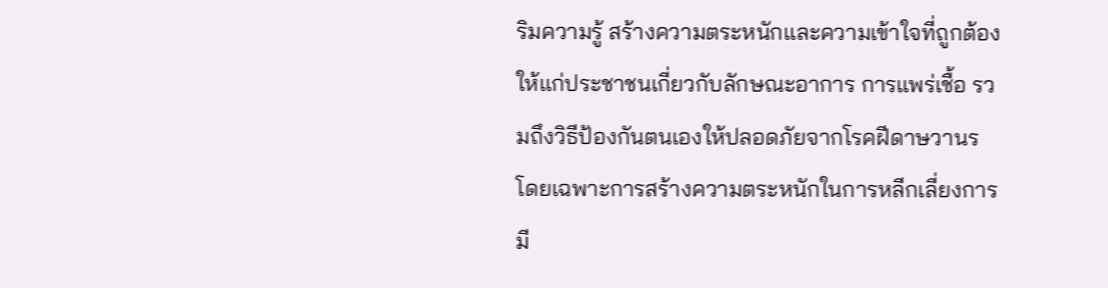ริมความรู้ สร้างความตระหนักและความเข้าใจที่ถูกต้องให้แก่ประชาชนเกี่ยวกับลักษณะอาการ การแพร่เชื้อ รวมถึงวิธีป้องกันตนเองให้ปลอดภัยจากโรคฝีดาษวานร โดยเฉพาะการสร้างความตระหนักในการหลีกเลี่ยงการมี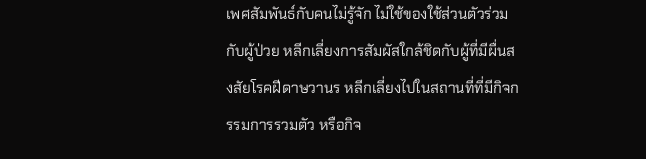เพศสัมพันธ์กับคนไม่รู้จัก ไม่ใช้ของใช้ส่วนตัวร่วมกับผู้ป่วย หลีกเลี่ยงการสัมผัสใกล้ชิดกับผู้ที่มีผื่นสงสัยโรคฝีดาษวานร หลีกเลี่ยงไปในสถานที่ที่มีกิจกรรมการรวมตัว หรือกิจ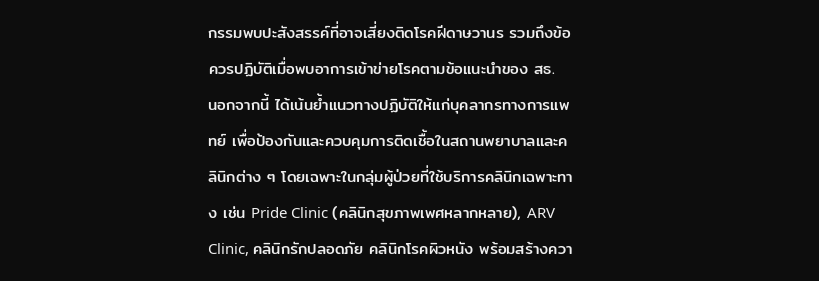กรรมพบปะสังสรรค์ที่อาจเสี่ยงติดโรคฝีดาษวานร รวมถึงข้อควรปฏิบัติเมื่อพบอาการเข้าข่ายโรคตามข้อแนะนำของ สธ.
นอกจากนี้ ได้เน้นย้ำแนวทางปฏิบัติให้แก่บุคลากรทางการแพทย์ เพื่อป้องกันและควบคุมการติดเชื้อในสถานพยาบาลและคลินิกต่าง ๆ โดยเฉพาะในกลุ่มผู้ป่วยที่ใช้บริการคลินิกเฉพาะทาง เช่น Pride Clinic (คลินิกสุขภาพเพศหลากหลาย), ARV Clinic, คลินิกรักปลอดภัย คลินิกโรคผิวหนัง พร้อมสร้างควา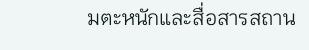มตะหนักและสื่อสารสถาน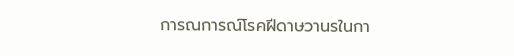การณการณ์โรคฝีดาษวานรในกา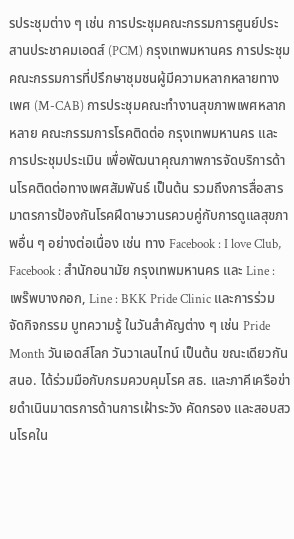รประชุมต่าง ๆ เช่น การประชุมคณะกรรมการศูนย์ประสานประชาคมเอดส์ (PCM) กรุงเทพมหานคร การประชุมคณะกรรมการที่ปรึกษาชุมชนผู้มีความหลากหลายทางเพศ (M-CAB) การประชุมคณะทำงานสุขภาพเพศหลากหลาย คณะกรรมการโรคติดต่อ กรุงเทพมหานคร และการประชุมประเมิน เพื่อพัฒนาคุณภาพการจัดบริการด้านโรคติดต่อทางเพศสัมพันธ์ เป็นต้น รวมถึงการสื่อสารมาตรการป้องกันโรคฝีดาษวานรควบคู่กับการดูแลสุขภาพอื่น ๆ อย่างต่อเนื่อง เช่น ทาง Facebook : I love Club, Facebook : สำนักอนามัย กรุงเทพมหานคร และ Line : เพร๊พบางกอก, Line : BKK Pride Clinic และการร่วมจัดกิจกรรม บูทความรู้ ในวันสำคัญต่าง ๆ เช่น Pride Month วันเอดส์โลก วันวาเลนไทน์ เป็นต้น ขณะเดียวกัน สนอ. ได้ร่วมมือกับกรมควบคุมโรค สธ. และภาคีเครือข่ายดำเนินมาตรการด้านการเฝ้าระวัง คัดกรอง และสอบสวนโรคใน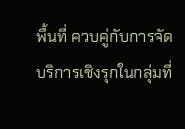พื้นที่ ควบคู่กับการจัดบริการเชิงรุกในกลุ่มที่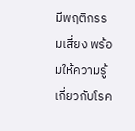มีพฤติกรรมเสี่ยง พร้อมให้ความรู้เกี่ยวกับโรค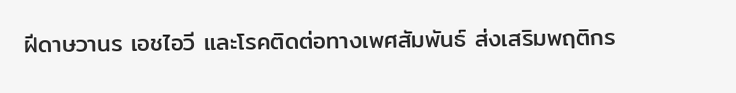ฝีดาษวานร เอชไอวี และโรคติดต่อทางเพศสัมพันธ์ ส่งเสริมพฤติกร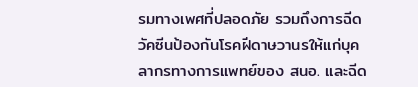รมทางเพศที่ปลอดภัย รวมถึงการฉีดวัคซีนป้องกันโรคฝีดาษวานรให้แก่บุคลากรทางการแพทย์ของ สนอ. และฉีด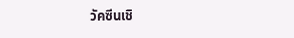วัคซีนเชิ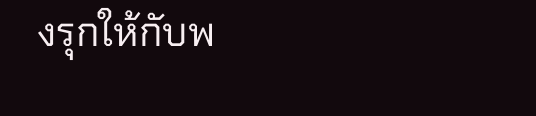งรุกให้กับพ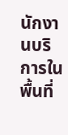นักงานบริการในพื้นที่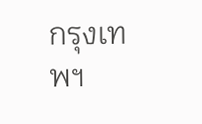กรุงเทพฯ